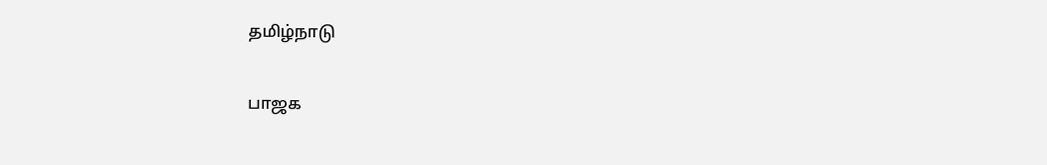தமிழ்நாடு

பாஜக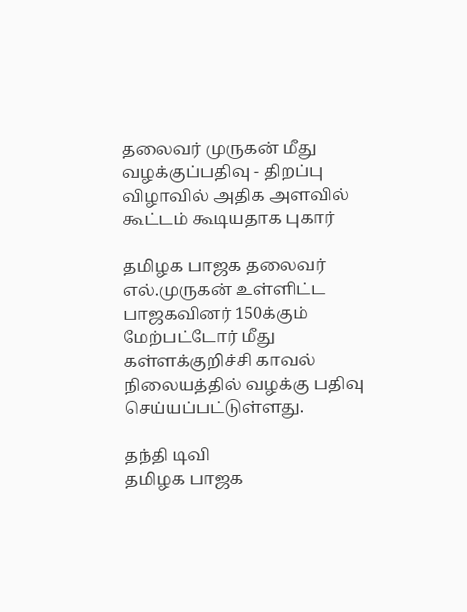தலைவர் முருகன் மீது வழக்குப்பதிவு - திறப்பு விழாவில் அதிக அளவில் கூட்டம் கூடியதாக புகார்

தமிழக பாஜக தலைவர் எல்.முருகன் உள்ளிட்ட பாஜகவினர் 150க்கும் மேற்பட்டோர் மீது கள்ளக்குறிச்சி காவல் நிலையத்தில் வழக்கு பதிவு செய்யப்பட்டுள்ளது.

தந்தி டிவி
தமிழக பாஜக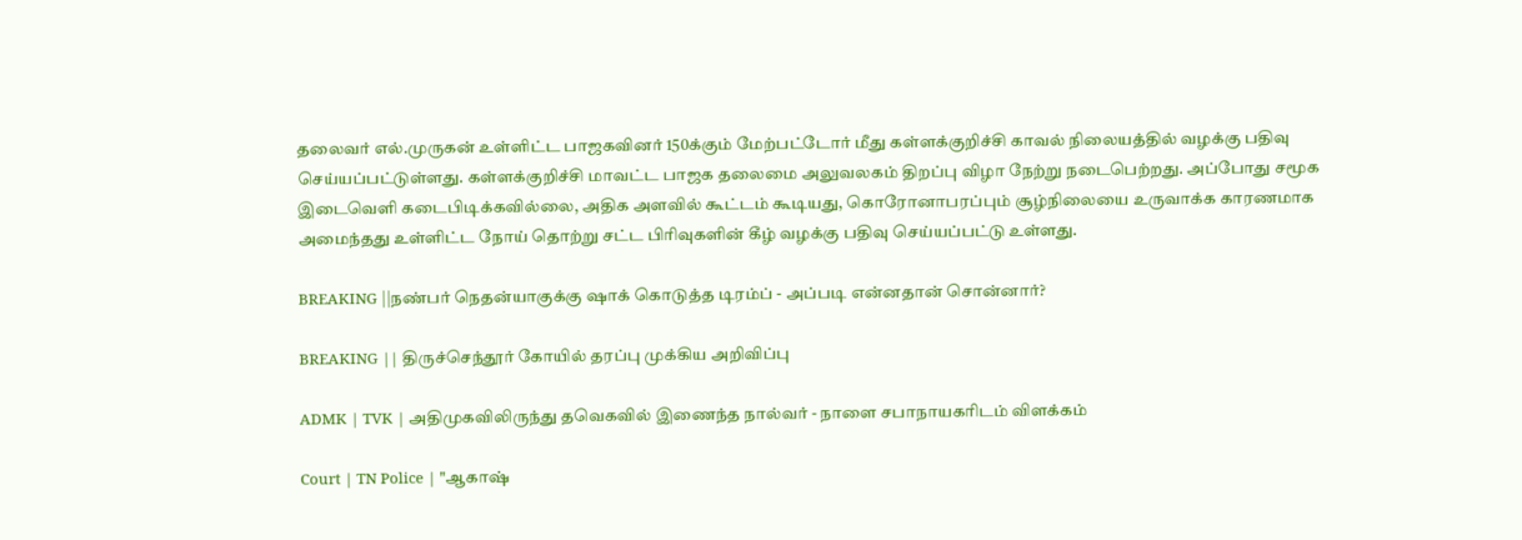தலைவர் எல்.முருகன் உள்ளிட்ட பாஜகவினர் 150க்கும் மேற்பட்டோர் மீது கள்ளக்குறிச்சி காவல் நிலையத்தில் வழக்கு பதிவு செய்யப்பட்டுள்ளது. கள்ளக்குறிச்சி மாவட்ட பாஜக தலைமை அலுவலகம் திறப்பு விழா நேற்று நடைபெற்றது. அப்போது சமூக இடைவெளி கடைபிடிக்கவில்லை, அதிக அளவில் கூட்டம் கூடியது, கொரோனாபரப்பும் சூழ்நிலையை உருவாக்க காரணமாக அமைந்தது உள்ளிட்ட நோய் தொற்று சட்ட பிரிவுகளின் கீழ் வழக்கு பதிவு செய்யப்பட்டு உள்ளது.

BREAKING ||நண்பர் நெதன்யாகுக்கு ஷாக் கொடுத்த டிரம்ப் - அப்படி என்னதான் சொன்னார்?

BREAKING || திருச்செந்தூர் கோயில் தரப்பு முக்கிய அறிவிப்பு

ADMK | TVK | அதிமுகவிலிருந்து தவெகவில் இணைந்த நால்வர் - நாளை சபாநாயகரிடம் விளக்கம்

Court | TN Police | "ஆகாஷ்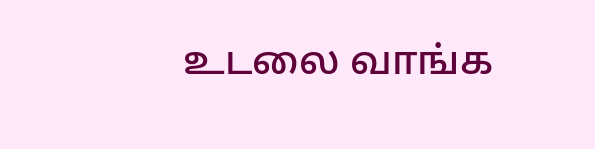உடலை வாங்க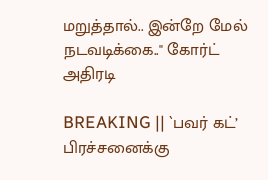மறுத்தால்.. இன்றே மேல் நடவடிக்கை.." கோர்ட் அதிரடி

BREAKING || `பவர் கட்’ பிரச்சனைக்கு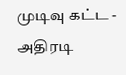முடிவு கட்ட - அதிரடி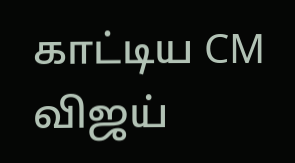காட்டிய CM விஜய்